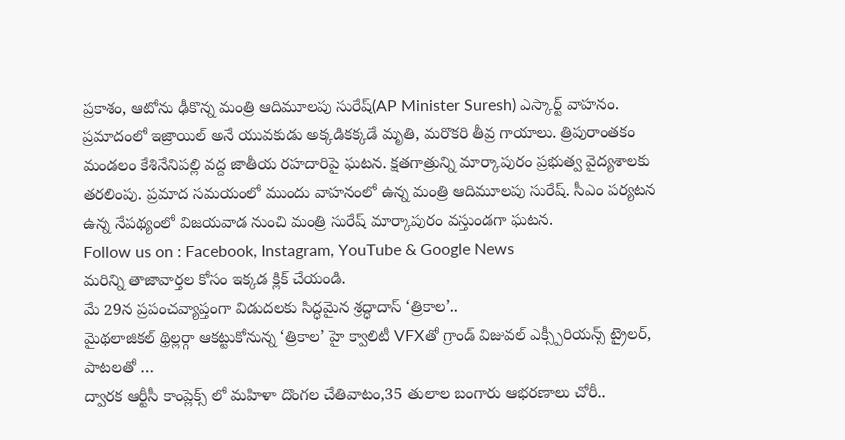ప్రకాశం, ఆటోను ఢీకొన్న మంత్రి ఆదిమూలపు సురేష్(AP Minister Suresh) ఎస్కార్ట్ వాహనం. ప్రమాదంలో ఇజ్రాయిల్ అనే యువకుడు అక్కడికక్కడే మృతి, మరొకరి తీవ్ర గాయాలు. త్రిపురాంతకం మండలం కేశినేనిపల్లి వద్ద జాతీయ రహదారిపై ఘటన. క్షతగాత్రున్ని మార్కాపురం ప్రభుత్వ వైద్యశాలకు తరలింపు. ప్రమాద సమయంలో ముందు వాహనంలో ఉన్న మంత్రి ఆదిమూలపు సురేష్. సీఎం పర్యటన ఉన్న నేపథ్యంలో విజయవాడ నుంచి మంత్రి సురేష్ మార్కాపురం వస్తుండగా ఘటన.
Follow us on : Facebook, Instagram, YouTube & Google News
మరిన్ని తాజావార్తల కోసం ఇక్కడ క్లిక్ చేయండి.
మే 29న ప్రపంచవ్యాప్తంగా విడుదలకు సిద్ధమైన శ్రద్ధాదాస్ ‘త్రికాల’..
మైథలాజికల్ థ్రిల్లర్గా ఆకట్టుకోనున్న ‘త్రికాల’ హై క్వాలిటీ VFXతో గ్రాండ్ విజువల్ ఎక్స్పీరియన్స్ ట్రైలర్, పాటలతో …
ద్వారక ఆర్టీసీ కాంప్లెక్స్ లో మహిళా దొంగల చేతివాటం,35 తులాల బంగారు ఆభరణాలు చోరీ..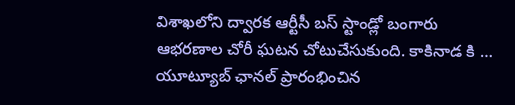విశాఖలోని ద్వారక ఆర్టీసీ బస్ స్టాండ్లో బంగారు ఆభరణాల చోరీ ఘటన చోటుచేసుకుంది. కాకినాడ కి …
యూట్యూబ్ ఛానల్ ప్రారంభించిన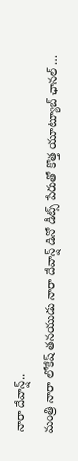నారా దేవాన్ష్..
మంత్రి నారా లోకేష్ తనయుడు నారా దేవాన్ష్ డినో డీట్స్ పేరుతో కొత్త యూట్యూబ్ ఛానల్ …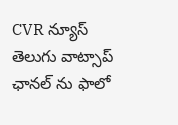CVR న్యూస్ తెలుగు వాట్సాప్ ఛానల్ ను ఫాలో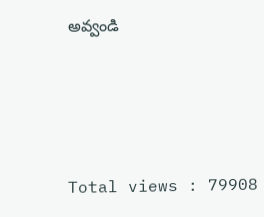అవ్వండి




Total views : 79908